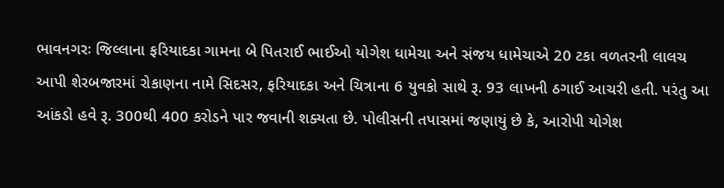ભાવનગરઃ જિલ્લાના ફરિયાદકા ગામના બે પિતરાઈ ભાઈઓ યોગેશ ધામેચા અને સંજય ધામેચાએ 20 ટકા વળતરની લાલચ આપી શેરબજારમાં રોકાણના નામે સિદસર, ફરિયાદકા અને ચિત્રાના 6 યુવકો સાથે રૂ. 93 લાખની ઠગાઈ આચરી હતી. પરંતુ આ આંકડો હવે રૂ. 300થી 400 કરોડને પાર જવાની શક્યતા છે. પોલીસની તપાસમાં જણાયું છે કે, આરોપી યોગેશ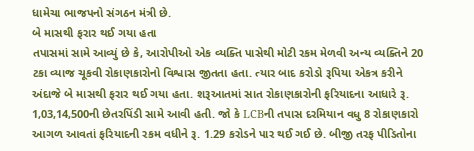ધામેચા ભાજપનો સંગઠન મંત્રી છે.
બે માસથી ફરાર થઈ ગયા હતા
તપાસમાં સામે આવ્યું છે કે, આરોપીઓ એક વ્યક્તિ પાસેથી મોટી રકમ મેળવી અન્ય વ્યક્તિને 20 ટકા વ્યાજ ચૂકવી રોકાણકારોનો વિશ્વાસ જીતતા હતા. ત્યાર બાદ કરોડો રૂપિયા એકત્ર કરીને અંદાજે બે માસથી ફરાર થઈ ગયા હતા. શરૂઆતમાં સાત રોકાણકારોની ફરિયાદના આધારે રૂ. 1,03,14,500ની છેતરપિંડી સામે આવી હતી. જો કે LCBની તપાસ દરમિયાન વધુ 8 રોકાણકારો આગળ આવતાં ફરિયાદની રકમ વધીને રૂ. 1.29 કરોડને પાર થઈ ગઈ છે. બીજી તરફ પીડિતોના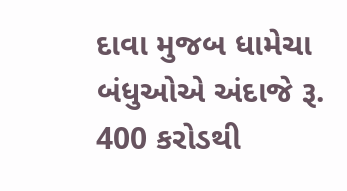દાવા મુજબ ધામેચા બંધુઓએ અંદાજે રૂ. 400 કરોડથી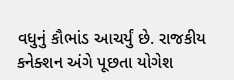વધુનું કૌભાંડ આચર્યું છે. રાજકીય કનેક્શન અંગે પૂછતા યોગેશ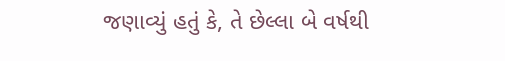જણાવ્યું હતું કે, તે છેલ્લા બે વર્ષથી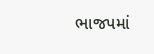ભાજપમાં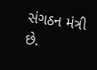સંગઠન મંત્રી છે.